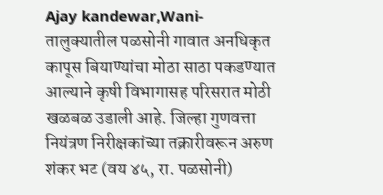Ajay kandewar,Wani- तालुक्यातील पळसोनी गावात अनधिकृत कापूस बियाण्यांचा मोठा साठा पकडण्यात आल्याने कृषी विभागासह परिसरात मोठी खळबळ उडाली आहे. जिल्हा गुणवत्ता नियंत्रण निरीक्षकांच्या तक्रारीवरून अरुण शंकर भट (वय ४५, रा. पळसोनी)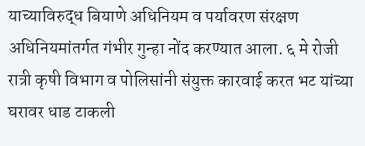याच्याविरुद्ध बियाणे अधिनियम व पर्यावरण संरक्षण अधिनियमांतर्गत गंभीर गुन्हा नोंद करण्यात आला. ६ मे रोजी रात्री कृषी विभाग व पोलिसांनी संयुक्त कारवाई करत भट यांच्या घरावर धाड टाकली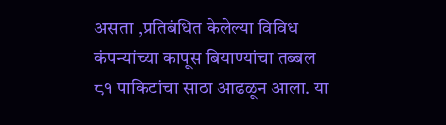असता ,प्रतिबंधित केलेल्या विविध कंपन्यांच्या कापूस बियाण्यांचा तब्बल ८१ पाकिटांचा साठा आढळून आला. या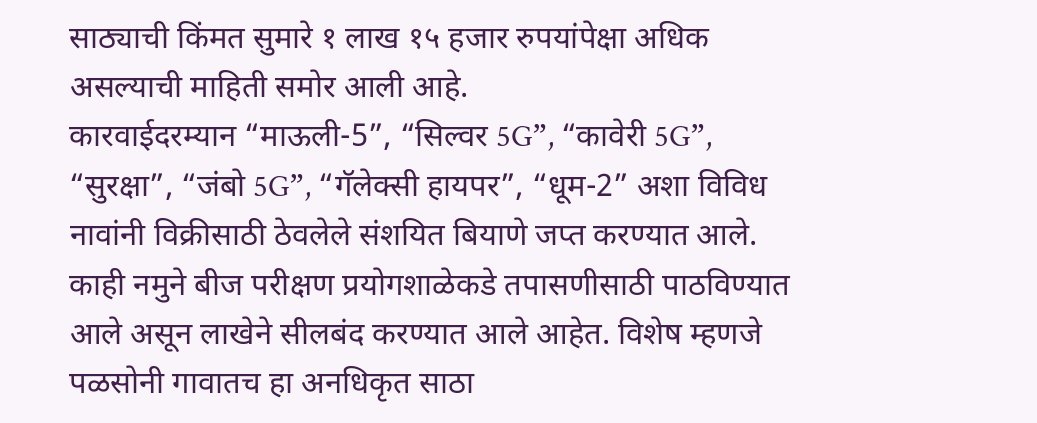साठ्याची किंमत सुमारे १ लाख १५ हजार रुपयांपेक्षा अधिक असल्याची माहिती समोर आली आहे.
कारवाईदरम्यान “माऊली-5”, “सिल्वर 5G”, “कावेरी 5G”, “सुरक्षा”, “जंबो 5G”, “गॅलेक्सी हायपर”, “धूम-2” अशा विविध नावांनी विक्रीसाठी ठेवलेले संशयित बियाणे जप्त करण्यात आले. काही नमुने बीज परीक्षण प्रयोगशाळेकडे तपासणीसाठी पाठविण्यात आले असून लाखेने सीलबंद करण्यात आले आहेत. विशेष म्हणजे पळसोनी गावातच हा अनधिकृत साठा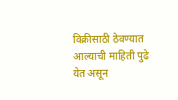विक्रीसाठी ठेवण्यात आल्याची माहिती पुढे येत असून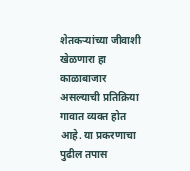शेतकऱ्यांच्या जीवाशी खेळणारा हा काळाबाजार असल्याची प्रतिक्रिया गावात व्यक्त होत आहे. या प्रकरणाचा पुढील तपास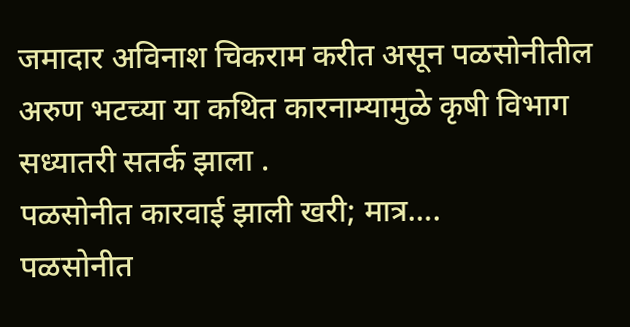जमादार अविनाश चिकराम करीत असून पळसोनीतील अरुण भटच्या या कथित कारनाम्यामुळे कृषी विभाग सध्यातरी सतर्क झाला .
पळसोनीत कारवाई झाली खरी; मात्र….
पळसोनीत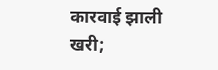कारवाई झाली खरी;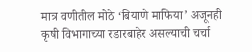मात्र वणीतील मोठे ‘बियाणे माफिया’ अजूनही कृषी विभागाच्या रडारबाहेर असल्याची चर्चा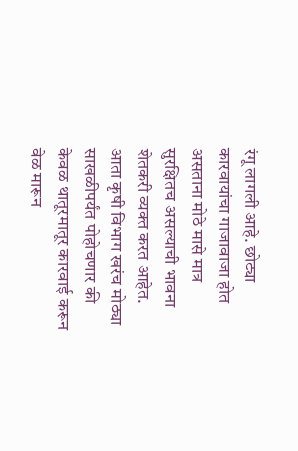रंगू लागली आहे. छोट्या कारवायांचा गाजावाजा होत असताना मोठे मासे मात्र सुरक्षितच असल्याची भावना शेतकरी व्यक्त करत आहेत. आता कृषी विभाग खरंच मोठ्या साखळीपर्यंत पोहोचणार की केवळ थातूरमातूर कारवाई करून वेळ मारून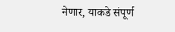नेणार, याकडे संपूर्ण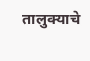तालुक्याचे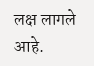लक्ष लागले आहे.